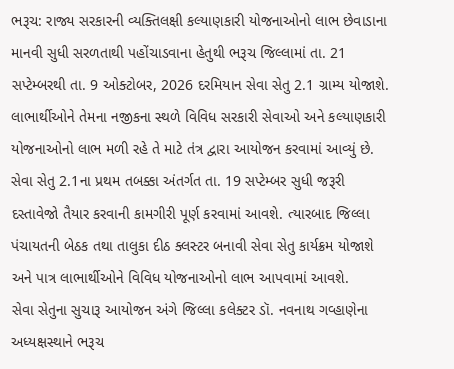ભરૂચ: રાજ્ય સરકારની વ્યક્તિલક્ષી કલ્યાણકારી યોજનાઓનો લાભ છેવાડાના માનવી સુધી સરળતાથી પહોંચાડવાના હેતુથી ભરૂચ જિલ્લામાં તા. 21 સપ્ટેમ્બરથી તા. 9 ઓક્ટોબર, 2026 દરમિયાન સેવા સેતુ 2.1 ગ્રામ્ય યોજાશે. લાભાર્થીઓને તેમના નજીકના સ્થળે વિવિધ સરકારી સેવાઓ અને કલ્યાણકારી યોજનાઓનો લાભ મળી રહે તે માટે તંત્ર દ્વારા આયોજન કરવામાં આવ્યું છે.
સેવા સેતુ 2.1ના પ્રથમ તબક્કા અંતર્ગત તા. 19 સપ્ટેમ્બર સુધી જરૂરી દસ્તાવેજો તૈયાર કરવાની કામગીરી પૂર્ણ કરવામાં આવશે. ત્યારબાદ જિલ્લા પંચાયતની બેઠક તથા તાલુકા દીઠ ક્લસ્ટર બનાવી સેવા સેતુ કાર્યક્રમ યોજાશે અને પાત્ર લાભાર્થીઓને વિવિધ યોજનાઓનો લાભ આપવામાં આવશે.
સેવા સેતુના સુચારૂ આયોજન અંગે જિલ્લા કલેક્ટર ડૉ. નવનાથ ગવ્હાણેના અધ્યક્ષસ્થાને ભરૂચ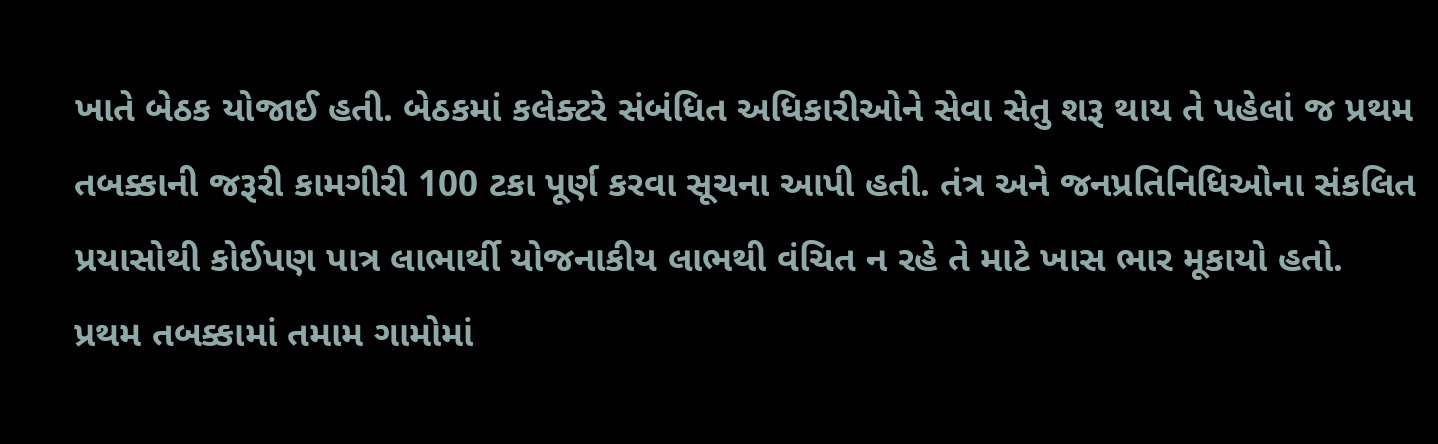ખાતે બેઠક યોજાઈ હતી. બેઠકમાં કલેક્ટરે સંબંધિત અધિકારીઓને સેવા સેતુ શરૂ થાય તે પહેલાં જ પ્રથમ તબક્કાની જરૂરી કામગીરી 100 ટકા પૂર્ણ કરવા સૂચના આપી હતી. તંત્ર અને જનપ્રતિનિધિઓના સંકલિત પ્રયાસોથી કોઈપણ પાત્ર લાભાર્થી યોજનાકીય લાભથી વંચિત ન રહે તે માટે ખાસ ભાર મૂકાયો હતો.
પ્રથમ તબક્કામાં તમામ ગામોમાં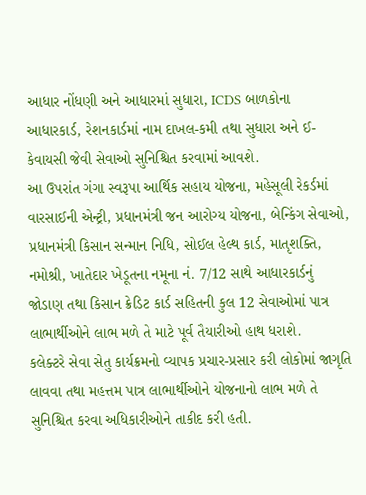આધાર નોંધણી અને આધારમાં સુધારા, ICDS બાળકોના આધારકાર્ડ, રેશનકાર્ડમાં નામ દાખલ-કમી તથા સુધારા અને ઈ-કેવાયસી જેવી સેવાઓ સુનિશ્ચિત કરવામાં આવશે.
આ ઉપરાંત ગંગા સ્વરૂપા આર્થિક સહાય યોજના, મહેસૂલી રેકર્ડમાં વારસાઈની એન્ટ્રી, પ્રધાનમંત્રી જન આરોગ્ય યોજના, બેન્કિંગ સેવાઓ, પ્રધાનમંત્રી કિસાન સન્માન નિધિ, સોઈલ હેલ્થ કાર્ડ, માતૃશક્તિ, નમોશ્રી, ખાતેદાર ખેડૂતના નમૂના નં. 7/12 સાથે આધારકાર્ડનું જોડાણ તથા કિસાન ક્રેડિટ કાર્ડ સહિતની કુલ 12 સેવાઓમાં પાત્ર લાભાર્થીઓને લાભ મળે તે માટે પૂર્વ તૈયારીઓ હાથ ધરાશે.
કલેક્ટરે સેવા સેતુ કાર્યક્રમનો વ્યાપક પ્રચાર-પ્રસાર કરી લોકોમાં જાગૃતિ લાવવા તથા મહત્તમ પાત્ર લાભાર્થીઓને યોજનાનો લાભ મળે તે સુનિશ્ચિત કરવા અધિકારીઓને તાકીદ કરી હતી.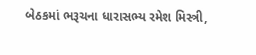બેઠકમાં ભરૂચના ધારાસભ્ય રમેશ મિસ્ત્રી,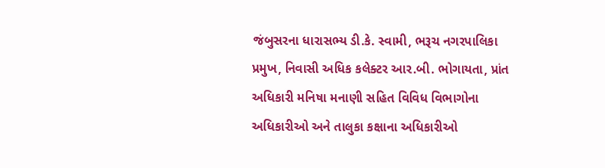જંબુસરના ધારાસભ્ય ડી.કે. સ્વામી, ભરૂચ નગરપાલિકા પ્રમુખ, નિવાસી અધિક કલેક્ટર આર.બી. ભોગાયતા, પ્રાંત અધિકારી મનિષા મનાણી સહિત વિવિધ વિભાગોના અધિકારીઓ અને તાલુકા કક્ષાના અધિકારીઓ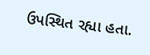ઉપસ્થિત રહ્યા હતા.